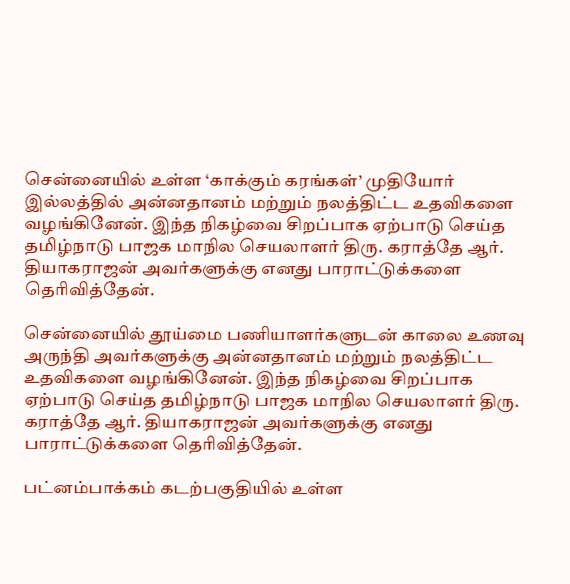சென்னையில் உள்ள ‘காக்கும் கரங்கள்’ முதியோர் இல்லத்தில் அன்னதானம் மற்றும் நலத்திட்ட உதவிகளை வழங்கினேன். இந்த நிகழ்வை சிறப்பாக ஏற்பாடு செய்த தமிழ்நாடு பாஜக மாநில செயலாளர் திரு. கராத்தே ஆர். தியாகராஜன் அவர்களுக்கு எனது பாராட்டுக்களை தெரிவித்தேன்.

சென்னையில் தூய்மை பணியாளர்களுடன் காலை உணவு அருந்தி அவர்களுக்கு அன்னதானம் மற்றும் நலத்திட்ட உதவிகளை வழங்கினேன். இந்த நிகழ்வை சிறப்பாக ஏற்பாடு செய்த தமிழ்நாடு பாஜக மாநில செயலாளர் திரு. கராத்தே ஆர். தியாகராஜன் அவர்களுக்கு எனது பாராட்டுக்களை தெரிவித்தேன்.

பட்னம்பாக்கம் கடற்பகுதியில் உள்ள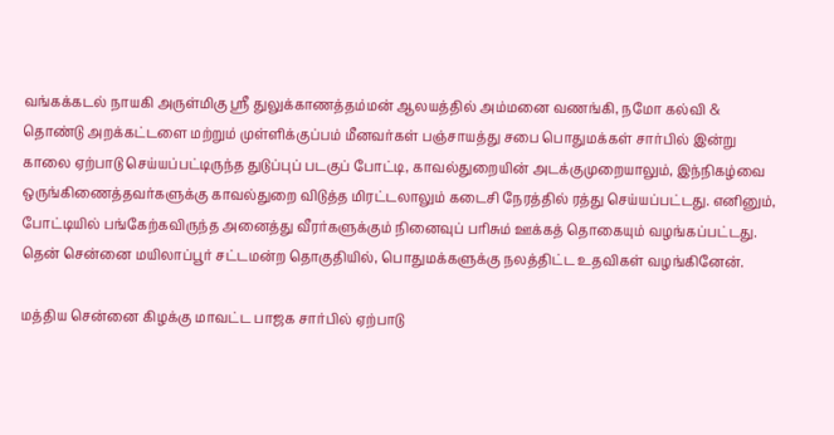வங்கக்கடல் நாயகி அருள்மிகு ஸ்ரீ துலுக்காணத்தம்மன் ஆலயத்தில் அம்மனை வணங்கி, நமோ கல்வி & தொண்டு அறக்கட்டளை மற்றும் முள்ளிக்குப்பம் மீனவர்கள் பஞ்சாயத்து சபை பொதுமக்கள் சார்பில் இன்று காலை ஏற்பாடு செய்யப்பட்டிருந்த துடுப்புப் படகுப் போட்டி, காவல்துறையின் அடக்குமுறையாலும், இந்நிகழ்வை ஒருங்கிணைத்தவர்களுக்கு காவல்துறை விடுத்த மிரட்டலாலும் கடைசி நேரத்தில் ரத்து செய்யப்பட்டது. எனினும், போட்டியில் பங்கேற்கவிருந்த அனைத்து வீரர்களுக்கும் நினைவுப் பரிசும் ஊக்கத் தொகையும் வழங்கப்பட்டது.
தென் சென்னை மயிலாப்பூர் சட்டமன்ற தொகுதியில், பொதுமக்களுக்கு நலத்திட்ட உதவிகள் வழங்கினேன்.

மத்திய சென்னை கிழக்கு மாவட்ட பாஜக சார்பில் ஏற்பாடு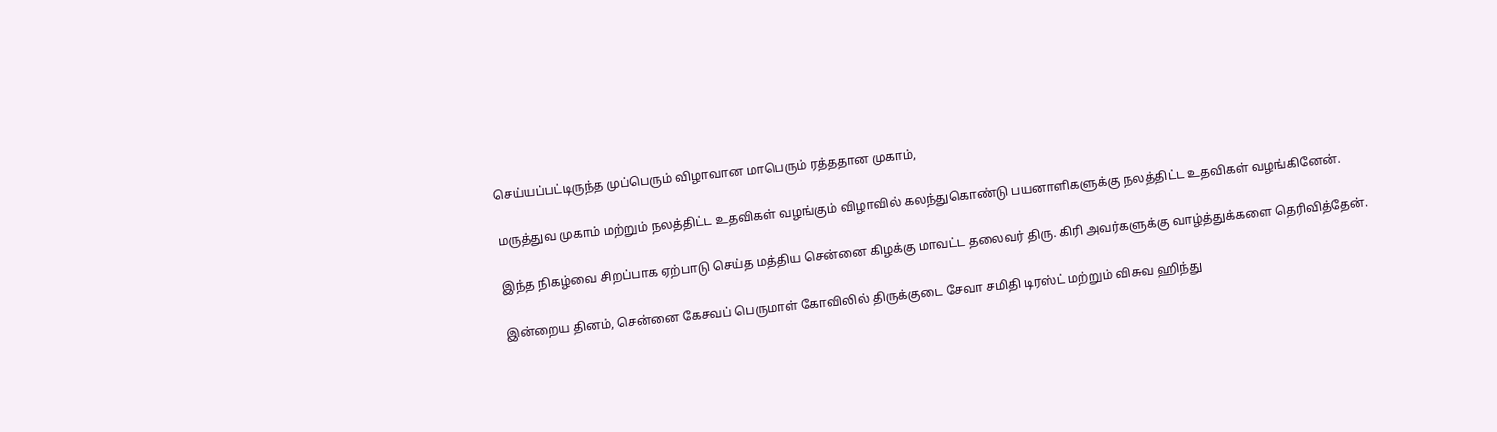செய்யப்பட்டிருந்த முப்பெரும் விழாவான மாபெரும் ரத்ததான முகாம்,

மருத்துவ முகாம் மற்றும் நலத்திட்ட உதவிகள் வழங்கும் விழாவில் கலந்துகொண்டு பயனாளிகளுக்கு நலத்திட்ட உதவிகள் வழங்கினேன்.

இந்த நிகழ்வை சிறப்பாக ஏற்பாடு செய்த மத்திய சென்னை கிழக்கு மாவட்ட தலைவர் திரு. கிரி அவர்களுக்கு வாழ்த்துக்களை தெரிவித்தேன்.

இன்றைய தினம், சென்னை கேசவப் பெருமாள் கோவிலில் திருக்குடை சேவா சமிதி டிரஸ்ட் மற்றும் விசுவ ஹிந்து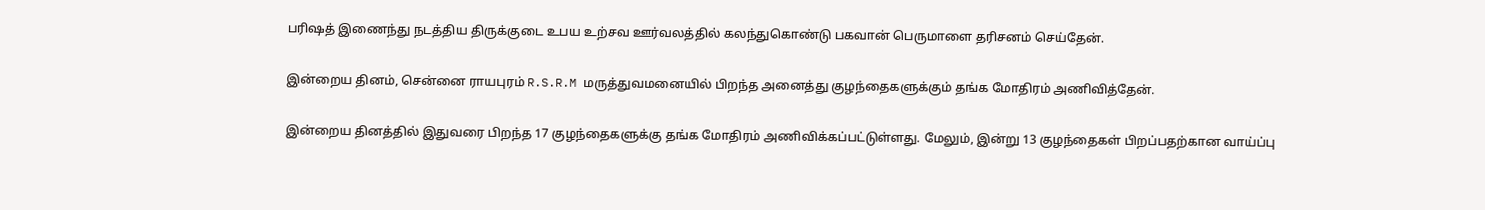பரிஷத் இணைந்து நடத்திய திருக்குடை உபய உற்சவ ஊர்வலத்தில் கலந்துகொண்டு பகவான் பெருமாளை தரிசனம் செய்தேன்.

இன்றைய தினம், சென்னை ராயபுரம் R.S.R.M மருத்துவமனையில் பிறந்த அனைத்து குழந்தைகளுக்கும் தங்க மோதிரம் அணிவித்தேன்.

இன்றைய தினத்தில் இதுவரை பிறந்த 17 குழந்தைகளுக்கு தங்க மோதிரம் அணிவிக்கப்பட்டுள்ளது. மேலும், இன்று 13 குழந்தைகள் பிறப்பதற்கான வாய்ப்பு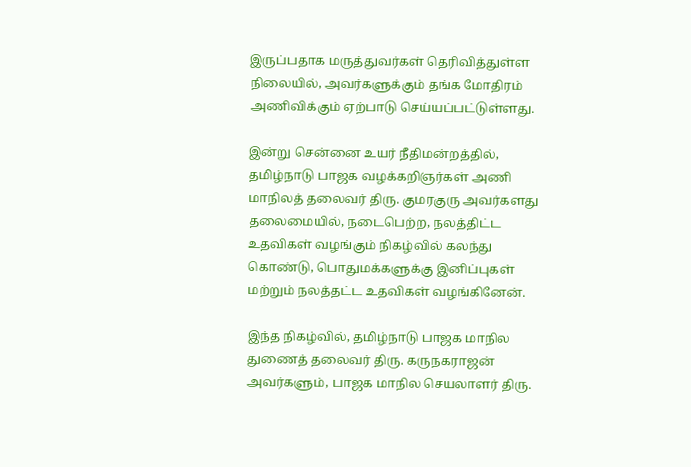இருப்பதாக மருத்துவர்கள் தெரிவித்துள்ள நிலையில், அவர்களுக்கும் தங்க மோதிரம் அணிவிக்கும் ஏற்பாடு செய்யப்பட்டுள்ளது.

இன்று சென்னை உயர் நீதிமன்றத்தில், தமிழ்நாடு பாஜக வழக்கறிஞர்கள் அணி மாநிலத் தலைவர் திரு. குமரகுரு அவர்களது தலைமையில், நடைபெற்ற, நலத்திட்ட உதவிகள் வழங்கும் நிகழ்வில் கலந்து கொண்டு, பொதுமக்களுக்கு இனிப்புகள் மற்றும் நலத்தட்ட உதவிகள் வழங்கினேன்.

இந்த நிகழ்வில், தமிழ்நாடு பாஜக மாநில துணைத் தலைவர் திரு. கருநகராஜன் அவர்களும், பாஜக மாநில செயலாளர் திரு.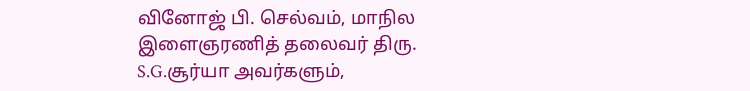வினோஜ் பி. செல்வம், மாநில இளைஞரணித் தலைவர் திரு. S.G.சூர்யா அவர்களும்,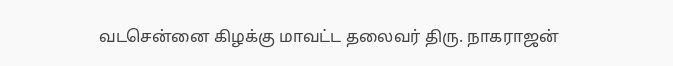வடசென்னை கிழக்கு மாவட்ட தலைவர் திரு. நாகராஜன்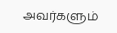அவர்களும்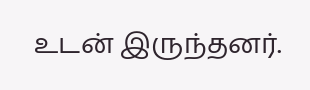உடன் இருந்தனர்.